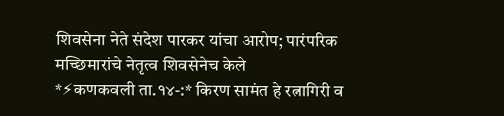शिवसेना नेते संदेश पारकर यांचा आरोप; पारंपरिक मच्छिमारांचे नेतृत्व शिवसेनेच केले
*⚡कणकवली ता.१४-:* किरण सामंत हे रत्नागिरी व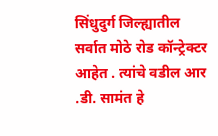सिंधुदुर्ग जिल्ह्यातील सर्वात मोठे रोड कॉन्ट्रेक्टर आहेत . त्यांचे वडील आर .डी. सामंत हे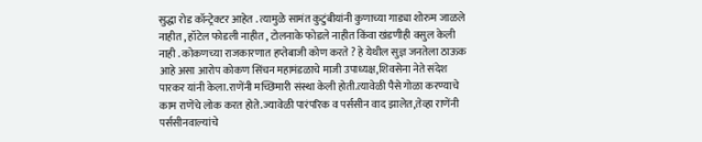सुद्धा रोड कॉन्ट्रेक्टर आहेत . त्यामुळे सामंत कुटुंबीयांनी कुणाच्या गाड्या शोरुम जाळले नाहीत , हॉटेल फोडली नाहीत , टोलनाके फोडले नाहीत किंवा खंडणीही वसुल केली नाही . कोकणच्या राजकारणात हप्तेबाजी कोण करते ? हे येथील सुज्ञ जनतेला ठाऊक आहे असा आरोप कोकण सिंचन महामंडळाचे माजी उपाध्यक्ष,शिवसेना नेते संदेश पारकर यांनी केला.राणेंनी मच्छिमारी संस्था केली होती.त्यावेळी पैसे गोळा करण्याचे काम राणेंचे लोक करत होते.ज्यावेळी पारंपरिक व पर्ससीन वाद झालेत,तेव्हा राणेंनी पर्ससीनवाल्यांचे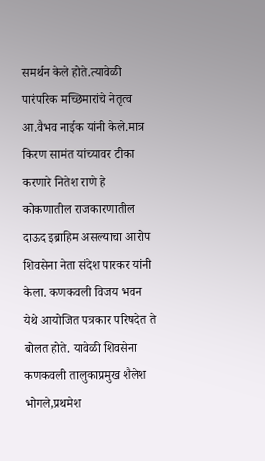समर्थन केले होते.त्यावेळी पारंपरिक मच्छिमारांचे नेतृत्व आ.वैभव नाईक यांनी केले.मात्र किरण सामंत यांच्यावर टीका करणारे नितेश राणे हे कोकणातील राजकारणातील दाऊद इब्राहिम असल्याचा आरोप शिवसेना नेता संदेश पारकर यांनी केला. कणकवली विजय भवन येथे आयोजित पत्रकार परिषदेत ते बोलत होते. यावेळी शिवसेना कणकवली तालुकाप्रमुख शैलेश भोगले,प्रथमेश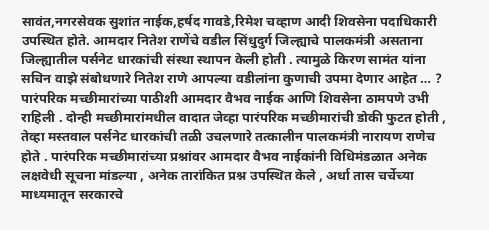सावंत,नगरसेवक सुशांत नाईक,हर्षद गावडे,रिमेश चव्हाण आदी शिवसेना पदाधिकारी उपस्थित होते. आमदार नितेश राणेंचे वडील सिंधुदुर्ग जिल्ह्याचे पालकमंत्री असताना जिल्ह्यातील पर्सनेट धारकांची संस्था स्थापन केली होती . त्यामुळे किरण सामंत यांना सचिन वाझे संबोधणारे नितेश राणे आपल्या वडीलांना कुणाची उपमा देणार आहेत … ? पारंपरिक मच्छीमारांच्या पाठीशी आमदार वैभव नाईक आणि शिवसेना ठामपणे उभी राहिली . दोन्ही मच्छीमारांमधील वादात जेव्हा पारंपरिक मच्छीमारांची डोकी फुटत होती , तेव्हा मस्तवाल पर्सनेट धारकांची तळी उचलणारे तत्कालीन पालकमंत्री नारायण राणेच होते . पारंपरिक मच्छीमारांच्या प्रश्नांवर आमदार वैभव नाईकांनी विधिमंडळात अनेक लक्षवेधी सूचना मांडल्या , अनेक तारांकित प्रश्न उपस्थित केले , अर्धा तास चर्चेच्या माध्यमातून सरकारचे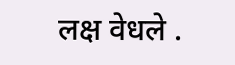लक्ष वेधले .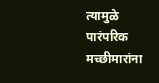त्यामुळे पारंपरिक मच्छीमारांना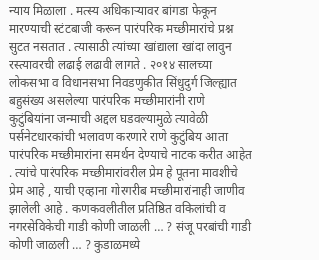न्याय मिळाला . मत्स्य अधिकाऱ्यावर बांगडा फेकून मारण्याची स्टंटबाजी करून पारंपरिक मच्छीमारांचे प्रश्न सुटत नसतात . त्यासाठी त्यांच्या खांद्याला खांदा लावुन रस्त्यावरची लढाई लढावी लागते . २०१४ सालच्या लोकसभा व विधानसभा निवडणुकीत सिंधुदुर्ग जिल्ह्यात बहुसंख्य असलेल्या पारंपरिक मच्छीमारांनी राणे कुटुंबियांना जन्माची अद्दल घडवल्यामुळे त्यावेळी पर्सनेटधारकांची भलावण करणारे राणे कुटुंबिय आता पारंपरिक मच्छीमारांना समर्थन देण्याचे नाटक करीत आहेत . त्यांचे पारंपरिक मच्छीमारांवरील प्रेम हे पूतना मावशीचे प्रेम आहे , याची एव्हाना गोरगरीब मच्छीमारांनाही जाणीव झालेली आहे . कणकवलीतील प्रतिष्ठित वकिलांची व नगरसेविकेची गाडी कोणी जाळली … ? संजू परबांची गाडी कोणी जाळली … ? कुडाळमध्ये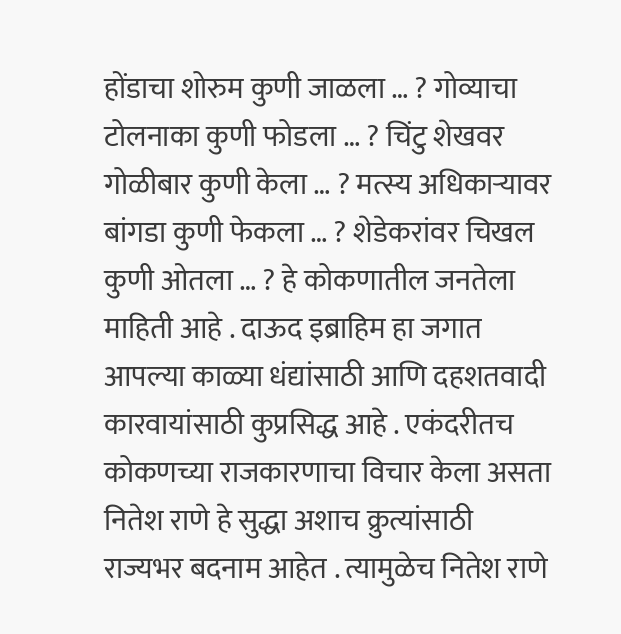होंडाचा शोरुम कुणी जाळला … ? गोव्याचा टोलनाका कुणी फोडला … ? चिंटु शेखवर गोळीबार कुणी केला … ? मत्स्य अधिकाऱ्यावर बांगडा कुणी फेकला … ? शेडेकरांवर चिखल कुणी ओतला … ? हे कोकणातील जनतेला माहिती आहे . दाऊद इब्राहिम हा जगात आपल्या काळ्या धंद्यांसाठी आणि दहशतवादी कारवायांसाठी कुप्रसिद्ध आहे . एकंदरीतच कोकणच्या राजकारणाचा विचार केला असता नितेश राणे हे सुद्धा अशाच क्रुत्यांसाठी राज्यभर बदनाम आहेत . त्यामुळेच नितेश राणे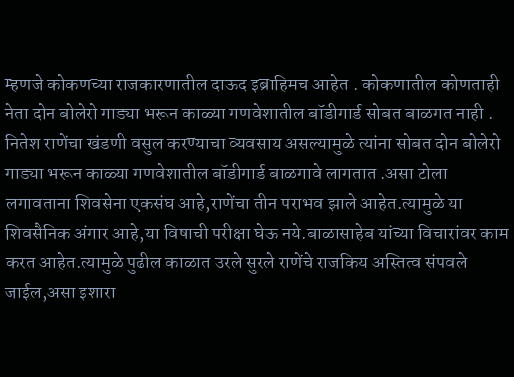म्हणजे कोकणच्या राजकारणातील दाऊद इब्राहिमच आहेत . कोकणातील कोणताही नेता दोन बोलेरो गाड्या भरून काळ्या गणवेशातील बॉडीगार्ड सोबत बाळगत नाही . नितेश राणेंचा खंडणी वसुल करण्याचा व्यवसाय असल्यामुळे त्यांना सोबत दोन बोलेरो गाड्या भरून काळ्या गणवेशातील बॉडीगार्ड बाळगावे लागतात .असा टोला लगावताना शिवसेना एकसंघ आहे,राणेंचा तीन पराभव झाले आहेत.त्यामुळे या शिवसैनिक अंगार आहे,या विषाची परीक्षा घेऊ नये.बाळासाहेब यांच्या विचारांवर काम करत आहेत.त्यामुळे पुढील काळात उरले सुरले राणेंचे राजकिय अस्तित्व संपवले जाईल,असा इशारा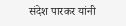संदेश पारकर यांनी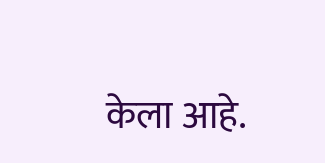केला आहे.